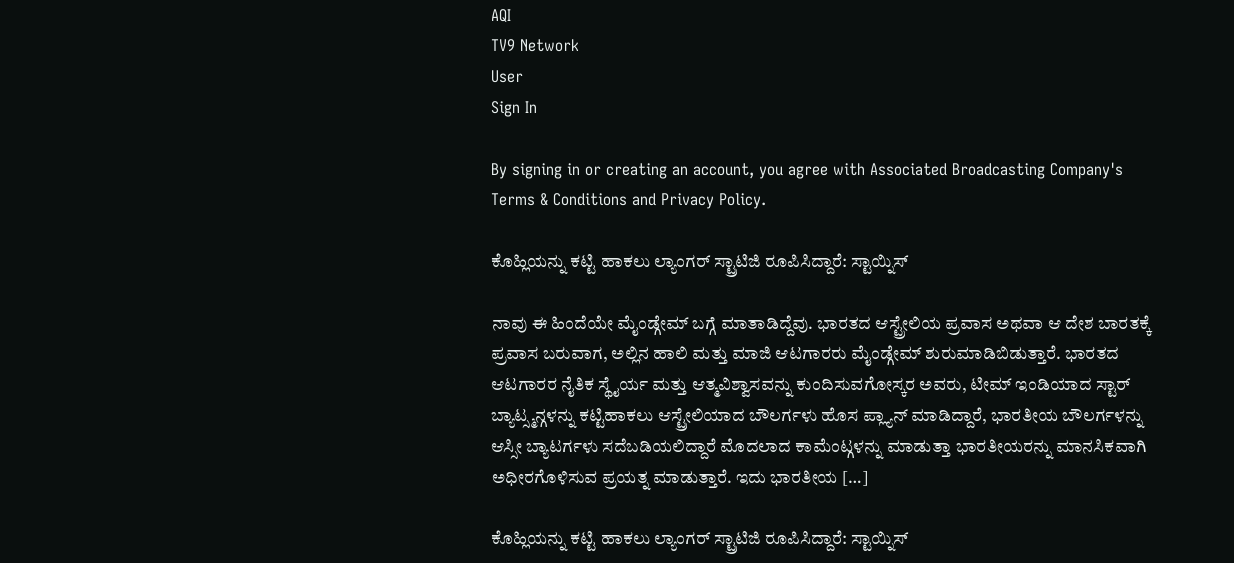AQI
TV9 Network
User
Sign In

By signing in or creating an account, you agree with Associated Broadcasting Company's Terms & Conditions and Privacy Policy.

ಕೊಹ್ಲಿಯನ್ನು ಕಟ್ಟಿ ಹಾಕಲು ಲ್ಯಾಂಗರ್ ಸ್ಟ್ರಾಟಿಜಿ ರೂಪಿಸಿದ್ದಾರೆ: ಸ್ಟಾಯ್ನಿಸ್

ನಾವು ಈ ಹಿಂದೆಯೇ ಮೈಂಡ್ಗೇಮ್ ಬಗ್ಗೆ ಮಾತಾಡಿದ್ದೆವು. ಭಾರತದ ಆಸ್ಟ್ರೇಲಿಯ ಪ್ರವಾಸ ಅಥವಾ ಆ ದೇಶ ಬಾರತಕ್ಕೆ ಪ್ರವಾಸ ಬರುವಾಗ, ಅಲ್ಲಿನ ಹಾಲಿ ಮತ್ತು ಮಾಜಿ ಆಟಗಾರರು ಮೈಂಡ್ಗೇಮ್ ಶುರುಮಾಡಿಬಿಡುತ್ತಾರೆ. ಭಾರತದ ಆಟಗಾರರ ನೈತಿಕ ಸ್ಥೈರ್ಯ ಮತ್ತು ಆತ್ಮವಿಶ್ವಾಸವನ್ನು ಕುಂದಿಸುವಗೋಸ್ಕರ ಅವರು, ಟೀಮ್ ಇಂಡಿಯಾದ ಸ್ಟಾರ್ ಬ್ಯಾಟ್ಸ್ಮನ್ಗಳನ್ನು ಕಟ್ಟಿಹಾಕಲು ಆಸ್ಟ್ರೇಲಿಯಾದ ಬೌಲರ್ಗಳು ಹೊಸ ಪ್ಲ್ಯಾನ್ ಮಾಡಿದ್ದಾರೆ, ಭಾರತೀಯ ಬೌಲರ್ಗಳನ್ನು ಆಸ್ಸೀ ಬ್ಯಾಟರ್ಗಳು ಸದೆಬಡಿಯಲಿದ್ದಾರೆ ಮೊದಲಾದ ಕಾಮೆಂಟ್ಗಳನ್ನು ಮಾಡುತ್ತಾ ಭಾರತೀಯರನ್ನು ಮಾನಸಿಕವಾಗಿ ಅಧೀರಗೊಳಿಸುವ ಪ್ರಯತ್ನ ಮಾಡುತ್ತಾರೆ. ಇದು ಭಾರತೀಯ […]

ಕೊಹ್ಲಿಯನ್ನು ಕಟ್ಟಿ ಹಾಕಲು ಲ್ಯಾಂಗರ್ ಸ್ಟ್ರಾಟಿಜಿ ರೂಪಿಸಿದ್ದಾರೆ: ಸ್ಟಾಯ್ನಿಸ್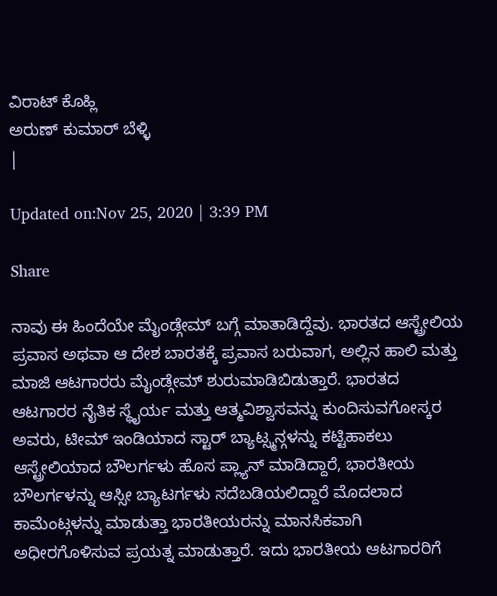ವಿರಾಟ್ ಕೊಹ್ಲಿ
ಅರುಣ್ ಕುಮಾರ್ ಬೆಳ್ಳಿ
|

Updated on:Nov 25, 2020 | 3:39 PM

Share

ನಾವು ಈ ಹಿಂದೆಯೇ ಮೈಂಡ್ಗೇಮ್ ಬಗ್ಗೆ ಮಾತಾಡಿದ್ದೆವು. ಭಾರತದ ಆಸ್ಟ್ರೇಲಿಯ ಪ್ರವಾಸ ಅಥವಾ ಆ ದೇಶ ಬಾರತಕ್ಕೆ ಪ್ರವಾಸ ಬರುವಾಗ, ಅಲ್ಲಿನ ಹಾಲಿ ಮತ್ತು ಮಾಜಿ ಆಟಗಾರರು ಮೈಂಡ್ಗೇಮ್ ಶುರುಮಾಡಿಬಿಡುತ್ತಾರೆ. ಭಾರತದ ಆಟಗಾರರ ನೈತಿಕ ಸ್ಥೈರ್ಯ ಮತ್ತು ಆತ್ಮವಿಶ್ವಾಸವನ್ನು ಕುಂದಿಸುವಗೋಸ್ಕರ ಅವರು, ಟೀಮ್ ಇಂಡಿಯಾದ ಸ್ಟಾರ್ ಬ್ಯಾಟ್ಸ್ಮನ್ಗಳನ್ನು ಕಟ್ಟಿಹಾಕಲು ಆಸ್ಟ್ರೇಲಿಯಾದ ಬೌಲರ್ಗಳು ಹೊಸ ಪ್ಲ್ಯಾನ್ ಮಾಡಿದ್ದಾರೆ, ಭಾರತೀಯ ಬೌಲರ್ಗಳನ್ನು ಆಸ್ಸೀ ಬ್ಯಾಟರ್ಗಳು ಸದೆಬಡಿಯಲಿದ್ದಾರೆ ಮೊದಲಾದ ಕಾಮೆಂಟ್ಗಳನ್ನು ಮಾಡುತ್ತಾ ಭಾರತೀಯರನ್ನು ಮಾನಸಿಕವಾಗಿ ಅಧೀರಗೊಳಿಸುವ ಪ್ರಯತ್ನ ಮಾಡುತ್ತಾರೆ. ಇದು ಭಾರತೀಯ ಆಟಗಾರರಿಗೆ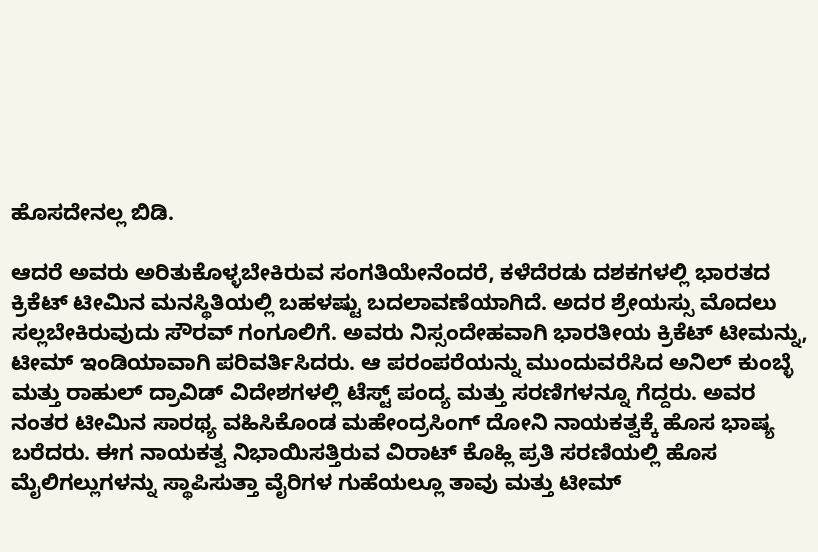ಹೊಸದೇನಲ್ಲ ಬಿಡಿ.

ಆದರೆ ಅವರು ಅರಿತುಕೊಳ್ಳಬೇಕಿರುವ ಸಂಗತಿಯೇನೆಂದರೆ, ಕಳೆದೆರಡು ದಶಕಗಳಲ್ಲಿ ಭಾರತದ ಕ್ರಿಕೆಟ್ ಟೀಮಿನ ಮನಸ್ಥಿತಿಯಲ್ಲಿ ಬಹಳಷ್ಟು ಬದಲಾವಣೆಯಾಗಿದೆ. ಅದರ ಶ್ರೇಯಸ್ಸು ಮೊದಲು ಸಲ್ಲಬೇಕಿರುವುದು ಸೌರವ್ ಗಂಗೂಲಿಗೆ. ಅವರು ನಿಸ್ಸಂದೇಹವಾಗಿ ಭಾರತೀಯ ಕ್ರಿಕೆಟ್ ಟೀಮನ್ನು, ಟೀಮ್ ಇಂಡಿಯಾವಾಗಿ ಪರಿವರ್ತಿಸಿದರು. ಆ ಪರಂಪರೆಯನ್ನು ಮುಂದುವರೆಸಿದ ಅನಿಲ್ ಕುಂಬ್ಳೆ ಮತ್ತು ರಾಹುಲ್ ದ್ರಾವಿಡ್ ವಿದೇಶಗಳಲ್ಲಿ ಟೆಸ್ಟ್ ಪಂದ್ಯ ಮತ್ತು ಸರಣಿಗಳನ್ನೂ ಗೆದ್ದರು. ಅವರ ನಂತರ ಟೀಮಿನ ಸಾರಥ್ಯ ವಹಿಸಿಕೊಂಡ ಮಹೇಂದ್ರಸಿಂಗ್ ದೋನಿ ನಾಯಕತ್ವಕ್ಕೆ ಹೊಸ ಭಾಷ್ಯ ಬರೆದರು. ಈಗ ನಾಯಕತ್ವ ನಿಭಾಯಿಸತ್ತಿರುವ ವಿರಾಟ್ ಕೊಹ್ಲಿ ಪ್ರತಿ ಸರಣಿಯಲ್ಲಿ ಹೊಸ ಮೈಲಿಗಲ್ಲುಗಳನ್ನು ಸ್ಥಾಪಿಸುತ್ತಾ ವೈರಿಗಳ ಗುಹೆಯಲ್ಲೂ ತಾವು ಮತ್ತು ಟೀಮ್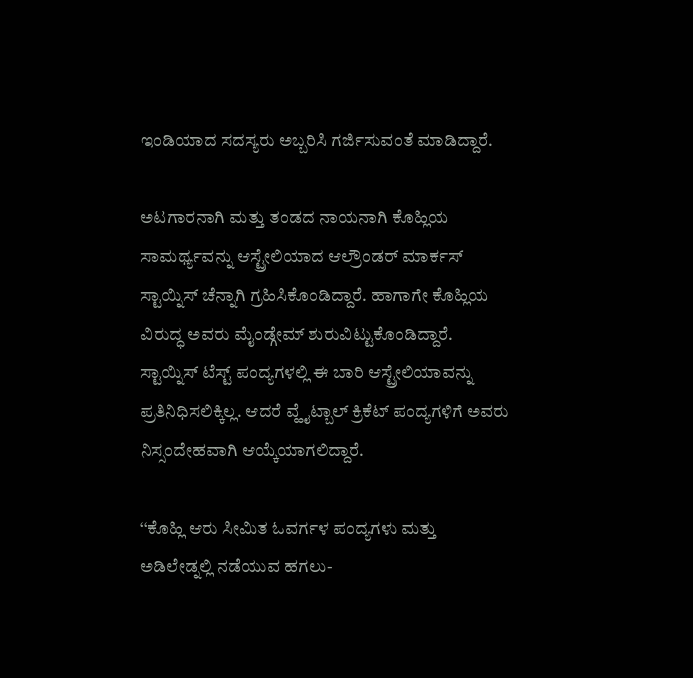ಇಂಡಿಯಾದ ಸದಸ್ಯರು ಅಬ್ಬರಿಸಿ ಗರ್ಜಿಸುವಂತೆ ಮಾಡಿದ್ದಾರೆ.

ಅಟಗಾರನಾಗಿ ಮತ್ತು ತಂಡದ ನಾಯನಾಗಿ ಕೊಹ್ಲಿಯ ಸಾಮರ್ಥ್ಯವನ್ನು ಆಸ್ಟ್ರೇಲಿಯಾದ ಆಲ್ರೌಂಡರ್ ಮಾರ್ಕಸ್ ಸ್ಟಾಯ್ನಿಸ್ ಚೆನ್ನಾಗಿ ಗ್ರಹಿಸಿಕೊಂಡಿದ್ದಾರೆ. ಹಾಗಾಗೇ ಕೊಹ್ಲಿಯ ವಿರುದ್ಧ ಅವರು ಮೈಂಡ್ಗೇಮ್ ಶುರುವಿಟ್ಟುಕೊಂಡಿದ್ದಾರೆ. ಸ್ಟಾಯ್ನಿಸ್ ಟೆಸ್ಟ್ ಪಂದ್ಯಗಳಲ್ಲಿ ಈ ಬಾರಿ ಆಸ್ಟ್ರೇಲಿಯಾವನ್ನು ಪ್ರತಿನಿಧಿಸಲಿಕ್ಕಿಲ್ಲ. ಆದರೆ ವ್ಹೈಟ್ಬಾಲ್ ಕ್ರಿಕೆಟ್ ಪಂದ್ಯಗಳಿಗೆ ಅವರು ನಿಸ್ಸಂದೇಹವಾಗಿ ಆಯ್ಕೆಯಾಗಲಿದ್ದಾರೆ.

‘‘ಕೊಹ್ಲಿ ಆರು ಸೀಮಿತ ಓವರ್ಗಳ ಪಂದ್ಯಗಳು ಮತ್ತು ಅಡಿಲೇಡ್ನಲ್ಲಿ ನಡೆಯುವ ಹಗಲು-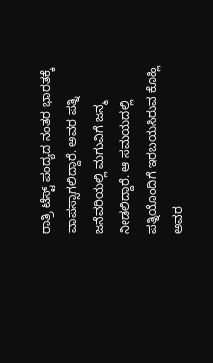ರಾತ್ರಿ ಟೆಸ್ಟ್ ಪಂದ್ಯದ ನಂತರ ಭಾರತಕ್ಕೆ ವಾಪಸ್ಸಾಗಲಿದ್ದಾರೆ. ಅವರ ಪತ್ನಿ ಜನೆವರಿಯಲ್ಲಿ ಮಗುವಿಗೆ ಜನ್ಮ ನೀಡಲಿದ್ದಾರೆ. ಆ ಸಮಯದಲ್ಲಿ ಪತ್ನಿಯೊಂದಿಗೆ ಇರಬಯಸಿರುವ ಕೊಹ್ಲಿ ಅವರ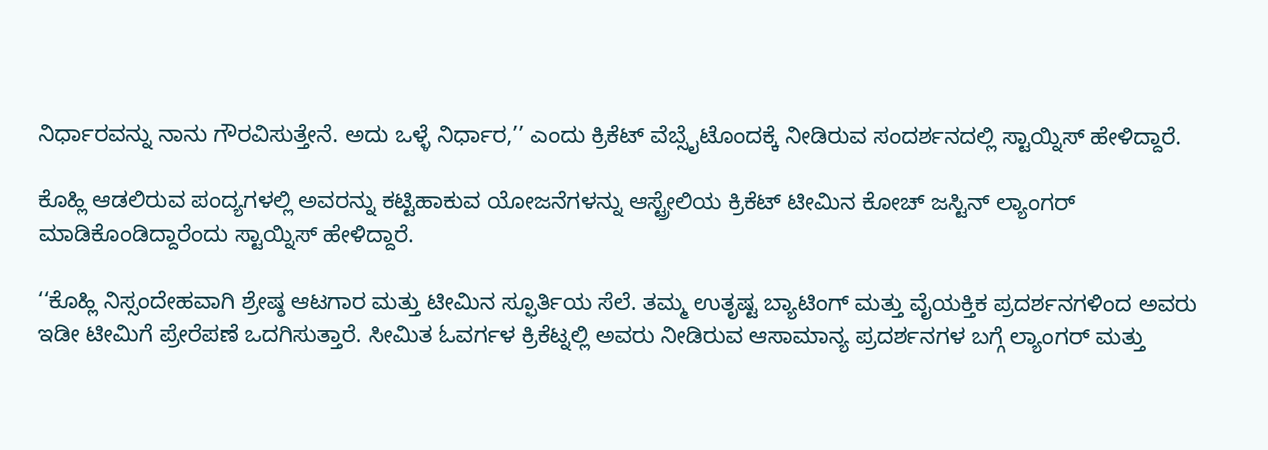ನಿರ್ಧಾರವನ್ನು ನಾನು ಗೌರವಿಸುತ್ತೇನೆ. ಅದು ಒಳ್ಳೆ ನಿರ್ಧಾರ,’’ ಎಂದು ಕ್ರಿಕೆಟ್ ವೆಬ್ಸೈಟೊಂದಕ್ಕೆ ನೀಡಿರುವ ಸಂದರ್ಶನದಲ್ಲಿ ಸ್ಟಾಯ್ನಿಸ್ ಹೇಳಿದ್ದಾರೆ.

ಕೊಹ್ಲಿ ಆಡಲಿರುವ ಪಂದ್ಯಗಳಲ್ಲಿ ಅವರನ್ನು ಕಟ್ಟಿಹಾಕುವ ಯೋಜನೆಗಳನ್ನು ಆಸ್ಟ್ರೇಲಿಯ ಕ್ರಿಕೆಟ್ ಟೀಮಿನ ಕೋಚ್ ಜಸ್ಟಿನ್ ಲ್ಯಾಂಗರ್ ಮಾಡಿಕೊಂಡಿದ್ದಾರೆಂದು ಸ್ಟಾಯ್ನಿಸ್ ಹೇಳಿದ್ದಾರೆ.

‘‘ಕೊಹ್ಲಿ ನಿಸ್ಸಂದೇಹವಾಗಿ ಶ್ರೇಷ್ಠ ಆಟಗಾರ ಮತ್ತು ಟೀಮಿನ ಸ್ಫೂರ್ತಿಯ ಸೆಲೆ. ತಮ್ಮ ಉತೃಷ್ಟ ಬ್ಯಾಟಿಂಗ್ ಮತ್ತು ವೈಯಕ್ತಿಕ ಪ್ರದರ್ಶನಗಳಿಂದ ಅವರು ಇಡೀ ಟೀಮಿಗೆ ಪ್ರೇರೆಪಣೆ ಒದಗಿಸುತ್ತಾರೆ. ಸೀಮಿತ ಓವರ್ಗಳ ಕ್ರಿಕೆಟ್ನಲ್ಲಿ ಅವರು ನೀಡಿರುವ ಆಸಾಮಾನ್ಯ ಪ್ರದರ್ಶನಗಳ ಬಗ್ಗೆ ಲ್ಯಾಂಗರ್ ಮತ್ತು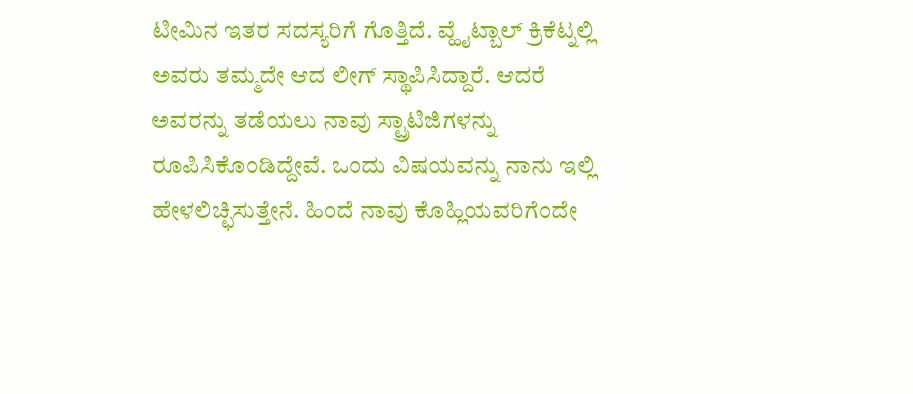ಟೀಮಿನ ಇತರ ಸದಸ್ಯರಿಗೆ ಗೊತ್ತಿದೆ. ವ್ಹೈಟ್ಬಾಲ್ ಕ್ರಿಕೆಟ್ನಲ್ಲಿ ಅವರು ತಮ್ಮದೇ ಆದ ಲೀಗ್ ಸ್ಥಾಪಿಸಿದ್ದಾರೆ. ಆದರೆ ಅವರನ್ನು ತಡೆಯಲು ನಾವು ಸ್ಟ್ರಾಟಿಜಿಗಳನ್ನು ರೂಪಿಸಿಕೊಂಡಿದ್ದೇವೆ. ಒಂದು ವಿಷಯವನ್ನು ನಾನು ಇಲ್ಲಿ ಹೇಳಲಿಚ್ಛಿಸುತ್ತೇನೆ. ಹಿಂದೆ ನಾವು ಕೊಹ್ಲಿಯವರಿಗೆಂದೇ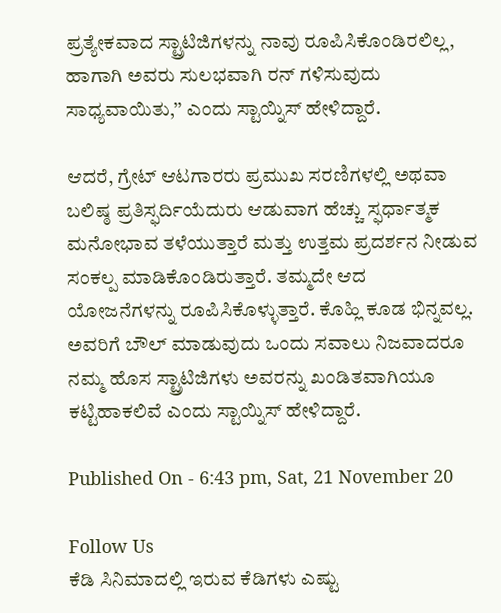ಪ್ರತ್ಯೇಕವಾದ ಸ್ಟ್ರಾಟಿಜಿಗಳನ್ನು ನಾವು ರೂಪಿಸಿಕೊಂಡಿರಲಿಲ್ಲ, ಹಾಗಾಗಿ ಅವರು ಸುಲಭವಾಗಿ ರನ್ ಗಳಿಸುವುದು ಸಾಧ್ಯವಾಯಿತು,’’ ಎಂದು ಸ್ಟಾಯ್ನಿಸ್ ಹೇಳಿದ್ದಾರೆ.

ಆದರೆ, ಗ್ರೇಟ್ ಆಟಗಾರರು ಪ್ರಮುಖ ಸರಣಿಗಳಲ್ಲಿ ಅಥವಾ ಬಲಿಷ್ಠ ಪ್ರತಿಸ್ಫರ್ದಿಯೆದುರು ಆಡುವಾಗ ಹೆಚ್ಚು ಸ್ಫರ್ಧಾತ್ಮಕ ಮನೋಭಾವ ತಳೆಯುತ್ತಾರೆ ಮತ್ತು ಉತ್ತಮ ಪ್ರದರ್ಶನ ನೀಡುವ ಸಂಕಲ್ಪ ಮಾಡಿಕೊಂಡಿರುತ್ತಾರೆ. ತಮ್ಮದೇ ಆದ ಯೋಜನೆಗಳನ್ನು ರೂಪಿಸಿಕೊಳ್ಳುತ್ತಾರೆ. ಕೊಹ್ಲಿ ಕೂಡ ಭಿನ್ನವಲ್ಲ. ಅವರಿಗೆ ಬೌಲ್ ಮಾಡುವುದು ಒಂದು ಸವಾಲು ನಿಜವಾದರೂ ನಮ್ಮ ಹೊಸ ಸ್ಟ್ರಾಟಿಜಿಗಳು ಅವರನ್ನು ಖಂಡಿತವಾಗಿಯೂ ಕಟ್ಟಿಹಾಕಲಿವೆ ಎಂದು ಸ್ಟಾಯ್ನಿಸ್ ಹೇಳಿದ್ದಾರೆ.

Published On - 6:43 pm, Sat, 21 November 20

Follow Us
ಕೆಡಿ ಸಿನಿಮಾದಲ್ಲಿ ಇರುವ ಕೆಡಿಗಳು ಎಷ್ಟು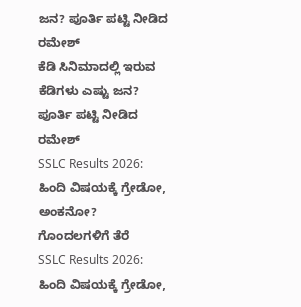ಜನ? ಪೂರ್ತಿ ಪಟ್ಟಿ ನೀಡಿದ ರಮೇಶ್
ಕೆಡಿ ಸಿನಿಮಾದಲ್ಲಿ ಇರುವ ಕೆಡಿಗಳು ಎಷ್ಟು ಜನ? ಪೂರ್ತಿ ಪಟ್ಟಿ ನೀಡಿದ ರಮೇಶ್
SSLC Results 2026: ಹಿಂದಿ ವಿಷಯಕ್ಕೆ ಗ್ರೇಡೋ, ಅಂಕನೋ? ಗೊಂದಲಗಳಿಗೆ ತೆರೆ
SSLC Results 2026: ಹಿಂದಿ ವಿಷಯಕ್ಕೆ ಗ್ರೇಡೋ,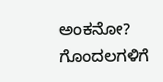ಅಂಕನೋ? ಗೊಂದಲಗಳಿಗೆ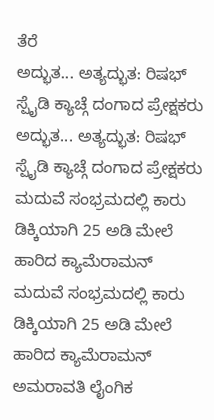ತೆರೆ
ಅದ್ಭುತ... ಅತ್ಯದ್ಭುತ: ರಿಷಭ್ ಸ್ಪೈಡಿ ಕ್ಯಾಚ್ಗೆ ದಂಗಾದ ಪ್ರೇಕ್ಷಕರು
ಅದ್ಭುತ... ಅತ್ಯದ್ಭುತ: ರಿಷಭ್ ಸ್ಪೈಡಿ ಕ್ಯಾಚ್ಗೆ ದಂಗಾದ ಪ್ರೇಕ್ಷಕರು
ಮದುವೆ ಸಂಭ್ರಮದಲ್ಲಿ ಕಾರು ಡಿಕ್ಕಿಯಾಗಿ 25 ಅಡಿ ಮೇಲೆ ಹಾರಿದ ಕ್ಯಾಮೆರಾಮನ್
ಮದುವೆ ಸಂಭ್ರಮದಲ್ಲಿ ಕಾರು ಡಿಕ್ಕಿಯಾಗಿ 25 ಅಡಿ ಮೇಲೆ ಹಾರಿದ ಕ್ಯಾಮೆರಾಮನ್
ಅಮರಾವತಿ ಲೈಂಗಿಕ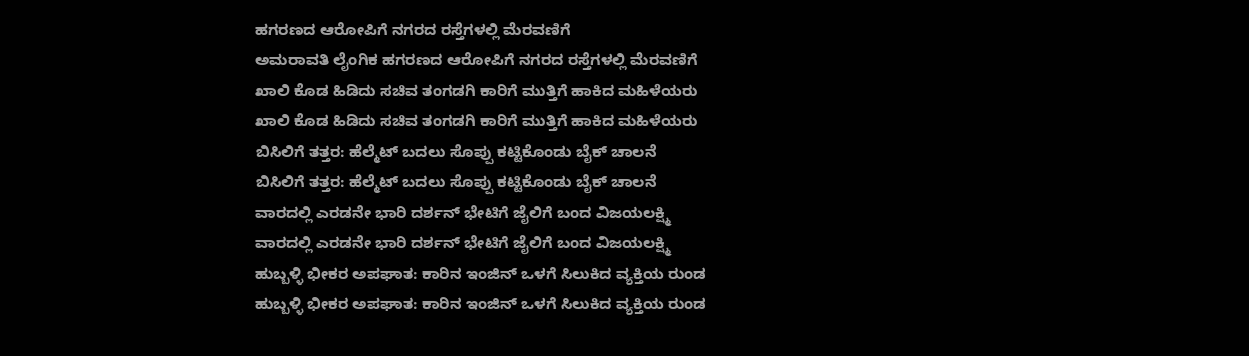ಹಗರಣದ ಆರೋಪಿಗೆ ನಗರದ ರಸ್ತೆಗಳಲ್ಲಿ ಮೆರವಣಿಗೆ
ಅಮರಾವತಿ ಲೈಂಗಿಕ ಹಗರಣದ ಆರೋಪಿಗೆ ನಗರದ ರಸ್ತೆಗಳಲ್ಲಿ ಮೆರವಣಿಗೆ
ಖಾಲಿ ಕೊಡ ಹಿಡಿದು ಸಚಿವ ತಂಗಡಗಿ ಕಾರಿಗೆ ಮುತ್ತಿಗೆ ಹಾಕಿದ ಮಹಿಳೆಯರು
ಖಾಲಿ ಕೊಡ ಹಿಡಿದು ಸಚಿವ ತಂಗಡಗಿ ಕಾರಿಗೆ ಮುತ್ತಿಗೆ ಹಾಕಿದ ಮಹಿಳೆಯರು
ಬಿಸಿಲಿಗೆ ತತ್ತರ: ಹೆಲ್ಮೆಟ್ ಬದಲು ಸೊಪ್ಪು ಕಟ್ಟಿಕೊಂಡು ಬೈಕ್ ಚಾಲನೆ
ಬಿಸಿಲಿಗೆ ತತ್ತರ: ಹೆಲ್ಮೆಟ್ ಬದಲು ಸೊಪ್ಪು ಕಟ್ಟಿಕೊಂಡು ಬೈಕ್ ಚಾಲನೆ
ವಾರದಲ್ಲಿ ಎರಡನೇ ಭಾರಿ ದರ್ಶನ್ ಭೇಟಿಗೆ ಜೈಲಿಗೆ ಬಂದ ವಿಜಯಲಕ್ಷ್ಮಿ
ವಾರದಲ್ಲಿ ಎರಡನೇ ಭಾರಿ ದರ್ಶನ್ ಭೇಟಿಗೆ ಜೈಲಿಗೆ ಬಂದ ವಿಜಯಲಕ್ಷ್ಮಿ
ಹುಬ್ಬಳ್ಳಿ ಭೀಕರ ಅಪಘಾತ: ಕಾರಿನ ಇಂಜಿನ್ ಒಳಗೆ ಸಿಲುಕಿದ ವ್ಯಕ್ತಿಯ ರುಂಡ
ಹುಬ್ಬಳ್ಳಿ ಭೀಕರ ಅಪಘಾತ: ಕಾರಿನ ಇಂಜಿನ್ ಒಳಗೆ ಸಿಲುಕಿದ ವ್ಯಕ್ತಿಯ ರುಂಡ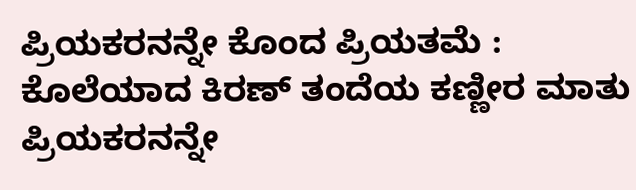ಪ್ರಿಯಕರನನ್ನೇ ಕೊಂದ ಪ್ರಿಯತಮೆ : ಕೊಲೆಯಾದ ಕಿರಣ್ ತಂದೆಯ ಕಣ್ಣೀರ ಮಾತು
ಪ್ರಿಯಕರನನ್ನೇ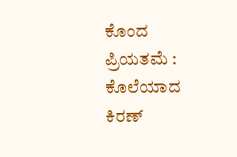ಕೊಂದ ಪ್ರಿಯತಮೆ : ಕೊಲೆಯಾದ ಕಿರಣ್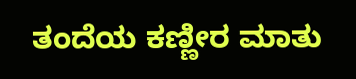ತಂದೆಯ ಕಣ್ಣೀರ ಮಾತು